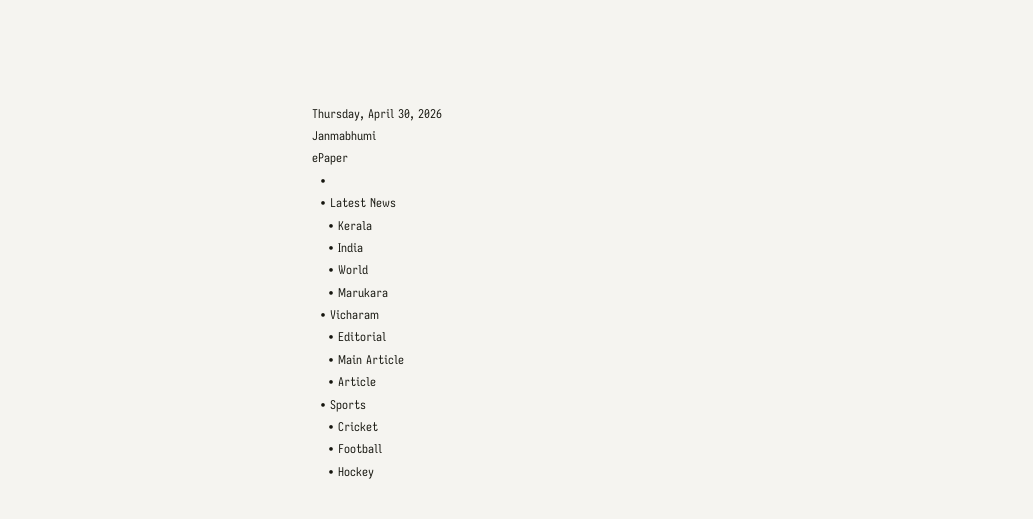Thursday, April 30, 2026
Janmabhumi
ePaper
  •
  • Latest News
    • Kerala
    • India
    • World
    • Marukara
  • Vicharam
    • Editorial
    • Main Article
    • Article
  • Sports
    • Cricket
    • Football
    • Hockey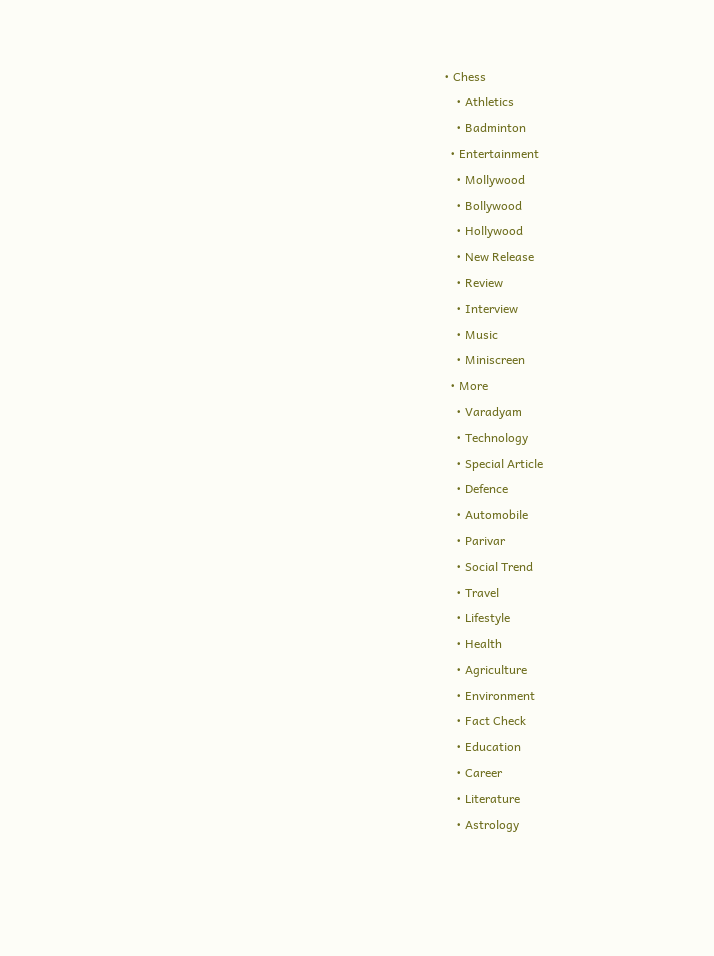• Chess
    • Athletics
    • Badminton
  • Entertainment
    • Mollywood
    • Bollywood
    • Hollywood
    • New Release
    • Review
    • Interview
    • Music
    • Miniscreen
  • More
    • Varadyam
    • Technology
    • Special Article
    • Defence
    • Automobile
    • Parivar
    • Social Trend
    • Travel
    • Lifestyle
    • Health
    • Agriculture
    • Environment
    • Fact Check
    • Education
    • Career
    • Literature
    • Astrology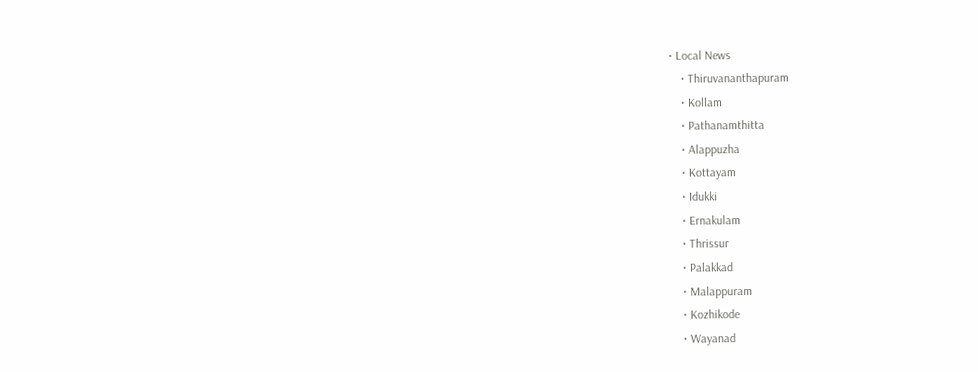• Local News
    • Thiruvananthapuram
    • Kollam
    • Pathanamthitta
    • Alappuzha
    • Kottayam
    • Idukki
    • Ernakulam
    • Thrissur
    • Palakkad
    • Malappuram
    • Kozhikode
    • Wayanad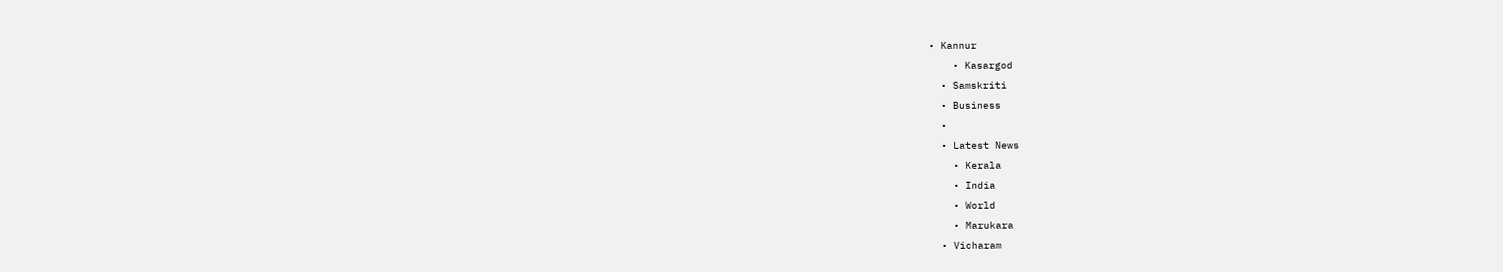• Kannur
    • Kasargod
  • Samskriti
  • Business
  •
  • Latest News
    • Kerala
    • India
    • World
    • Marukara
  • Vicharam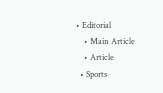• Editorial
    • Main Article
    • Article
  • Sports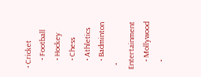• Cricket
    • Football
    • Hockey
    • Chess
    • Athletics
    • Badminton
  • Entertainment
    • Mollywood
    •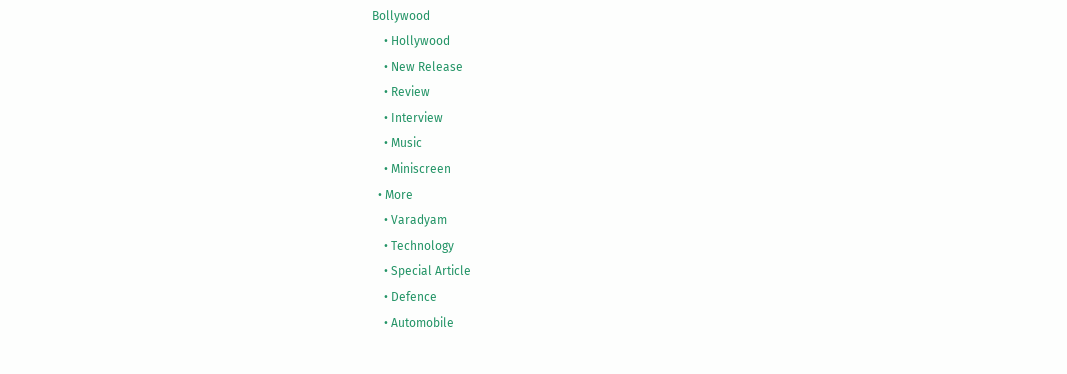Bollywood
    • Hollywood
    • New Release
    • Review
    • Interview
    • Music
    • Miniscreen
  • More
    • Varadyam
    • Technology
    • Special Article
    • Defence
    • Automobile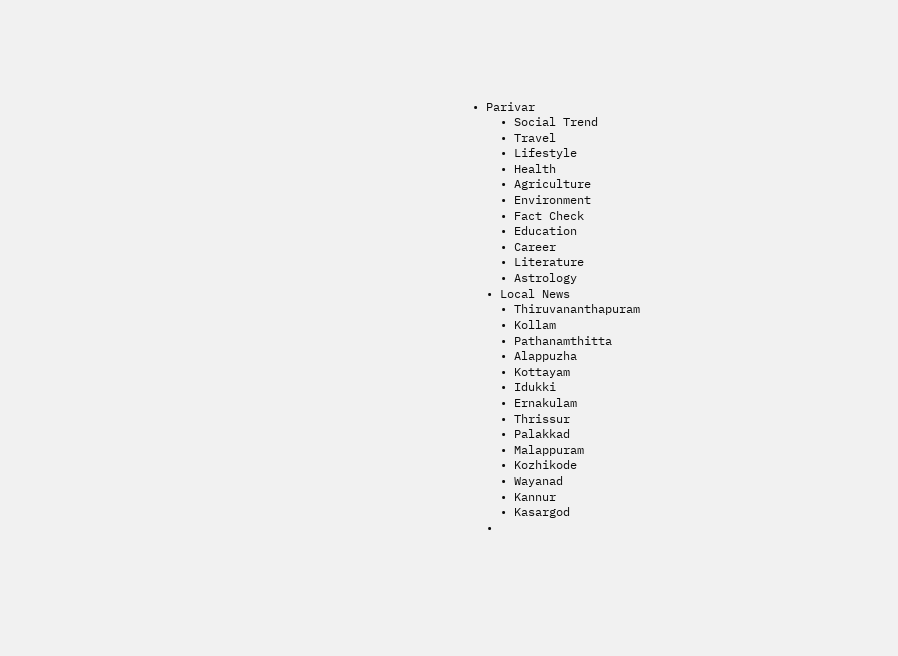• Parivar
    • Social Trend
    • Travel
    • Lifestyle
    • Health
    • Agriculture
    • Environment
    • Fact Check
    • Education
    • Career
    • Literature
    • Astrology
  • Local News
    • Thiruvananthapuram
    • Kollam
    • Pathanamthitta
    • Alappuzha
    • Kottayam
    • Idukki
    • Ernakulam
    • Thrissur
    • Palakkad
    • Malappuram
    • Kozhikode
    • Wayanad
    • Kannur
    • Kasargod
  •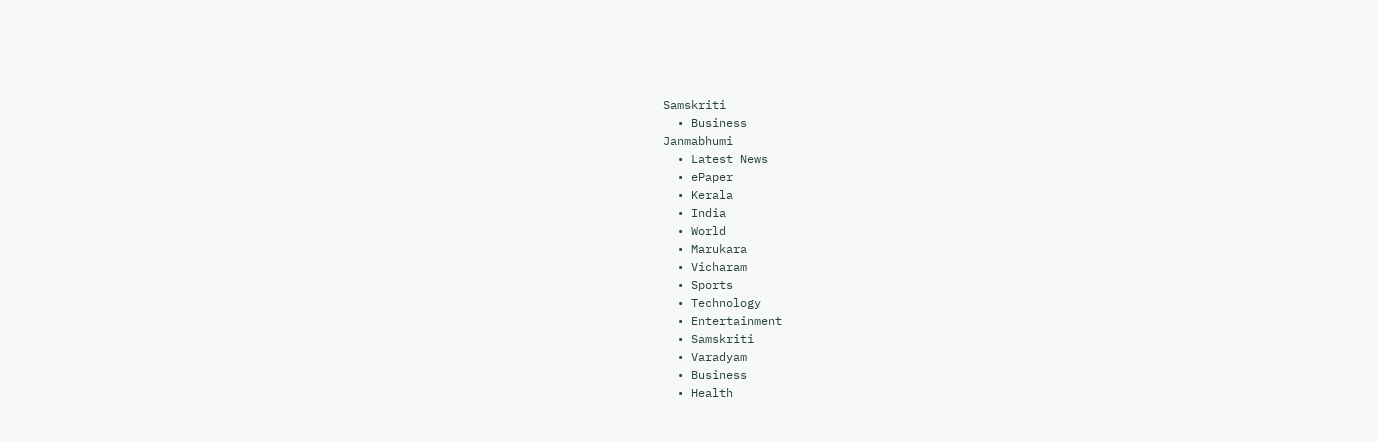Samskriti
  • Business
Janmabhumi
  • Latest News
  • ePaper
  • Kerala
  • India
  • World
  • Marukara
  • Vicharam
  • Sports
  • Technology
  • Entertainment
  • Samskriti
  • Varadyam
  • Business
  • Health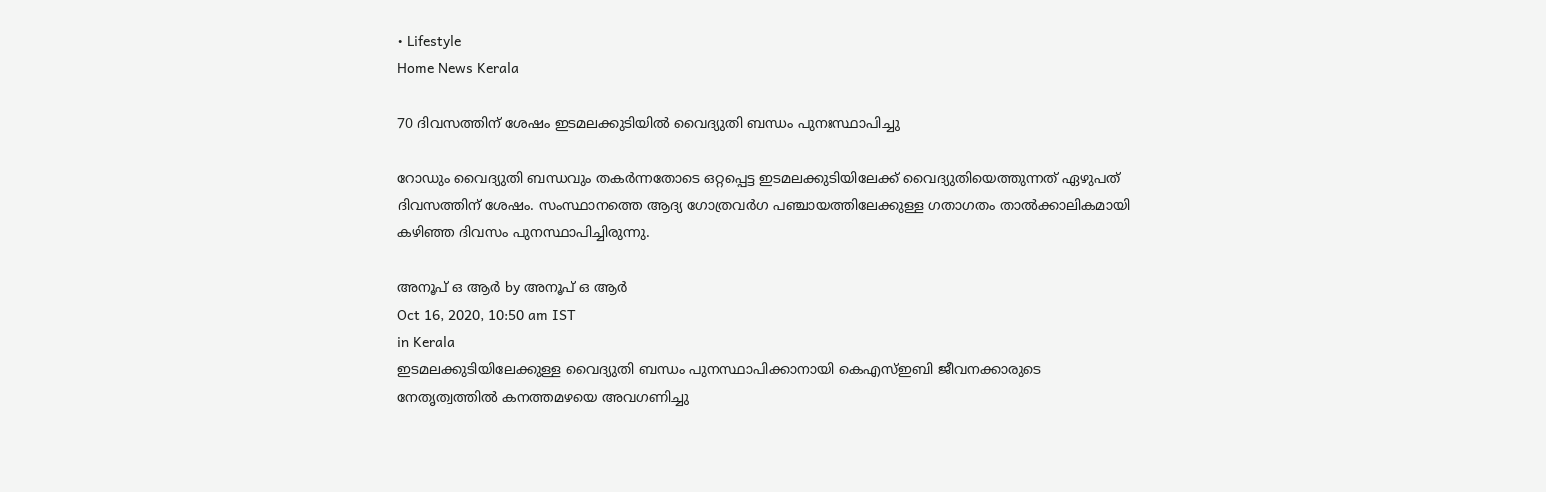• Lifestyle
Home News Kerala

70 ദിവസത്തിന് ശേഷം ഇടമലക്കുടിയില്‍ വൈദ്യുതി ബന്ധം പുനഃസ്ഥാപിച്ചു

റോഡും വൈദ്യുതി ബന്ധവും തകര്‍ന്നതോടെ ഒറ്റപ്പെട്ട ഇടമലക്കുടിയിലേക്ക് വൈദ്യുതിയെത്തുന്നത് ഏഴുപത് ദിവസത്തിന് ശേഷം. സംസ്ഥാനത്തെ ആദ്യ ഗോത്രവര്‍ഗ പഞ്ചായത്തിലേക്കുള്ള ഗതാഗതം താല്‍ക്കാലികമായി കഴിഞ്ഞ ദിവസം പുനസ്ഥാപിച്ചിരുന്നു.

അനൂപ് ഒ ആര്‍ by അനൂപ് ഒ ആര്‍
Oct 16, 2020, 10:50 am IST
in Kerala
ഇടമലക്കുടിയിലേക്കുള്ള വൈദ്യുതി ബന്ധം പുനസ്ഥാപിക്കാനായി കെഎസ്ഇബി ജീവനക്കാരുടെ നേതൃത്വത്തില്‍ കനത്തമഴയെ അവഗണിച്ചു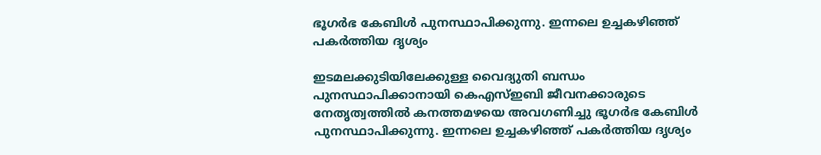ഭൂഗര്‍ഭ കേബിള്‍ പുനസ്ഥാപിക്കുന്നു. ഇന്നലെ ഉച്ചകഴിഞ്ഞ് പകര്‍ത്തിയ ദൃശ്യം

ഇടമലക്കുടിയിലേക്കുള്ള വൈദ്യുതി ബന്ധം പുനസ്ഥാപിക്കാനായി കെഎസ്ഇബി ജീവനക്കാരുടെ നേതൃത്വത്തില്‍ കനത്തമഴയെ അവഗണിച്ചു ഭൂഗര്‍ഭ കേബിള്‍ പുനസ്ഥാപിക്കുന്നു. ഇന്നലെ ഉച്ചകഴിഞ്ഞ് പകര്‍ത്തിയ ദൃശ്യം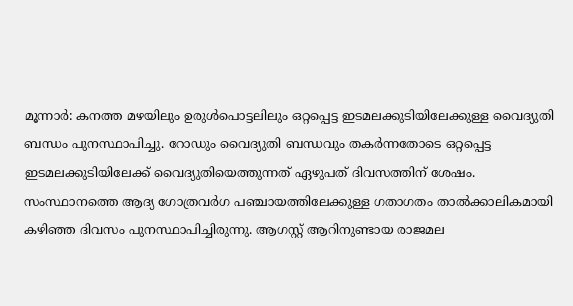മൂന്നാര്‍: കനത്ത മഴയിലും ഉരുള്‍പൊട്ടലിലും ഒറ്റപ്പെട്ട ഇടമലക്കുടിയിലേക്കുള്ള വൈദ്യുതി ബന്ധം പുനസ്ഥാപിച്ചു. റോഡും വൈദ്യുതി ബന്ധവും തകര്‍ന്നതോടെ ഒറ്റപ്പെട്ട ഇടമലക്കുടിയിലേക്ക് വൈദ്യുതിയെത്തുന്നത് ഏഴുപത് ദിവസത്തിന് ശേഷം. സംസ്ഥാനത്തെ ആദ്യ ഗോത്രവര്‍ഗ പഞ്ചായത്തിലേക്കുള്ള ഗതാഗതം താല്‍ക്കാലികമായി കഴിഞ്ഞ ദിവസം പുനസ്ഥാപിച്ചിരുന്നു. ആഗസ്റ്റ് ആറിനുണ്ടായ രാജമല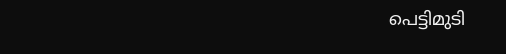പെട്ടിമുടി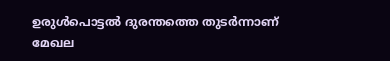ഉരുള്‍പൊട്ടല്‍ ദുരന്തത്തെ തുടര്‍ന്നാണ് മേഖല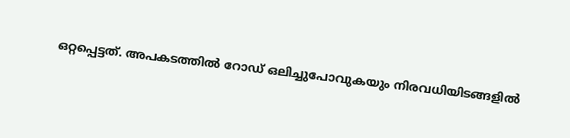ഒറ്റപ്പെട്ടത്. അപകടത്തില്‍ റോഡ് ഒലിച്ചുപോവുകയും നിരവധിയിടങ്ങളില്‍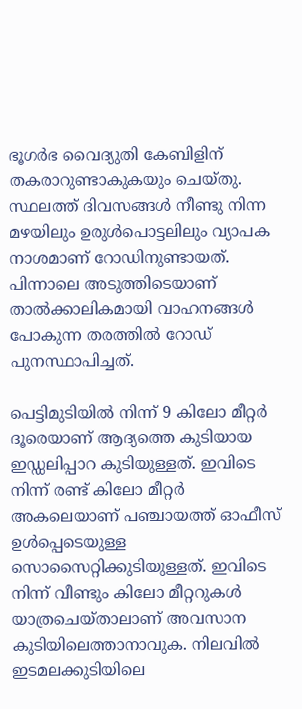ഭൂഗര്‍ഭ വൈദ്യുതി കേബിളിന് തകരാറുണ്ടാകുകയും ചെയ്തു. സ്ഥലത്ത് ദിവസങ്ങള്‍ നീണ്ടു നിന്ന മഴയിലും ഉരുള്‍പൊട്ടലിലും വ്യാപക നാശമാണ് റോഡിനുണ്ടായത്. പിന്നാലെ അടുത്തിടെയാണ് താല്‍ക്കാലികമായി വാഹനങ്ങള്‍ പോകുന്ന തരത്തില്‍ റോഡ് പുനസ്ഥാപിച്ചത്.

പെട്ടിമുടിയില്‍ നിന്ന് 9 കിലോ മീറ്റര്‍ ദൂരെയാണ് ആദ്യത്തെ കുടിയായ ഇഡ്ഡലിപ്പാറ കുടിയുള്ളത്. ഇവിടെ നിന്ന് രണ്ട് കിലോ മീറ്റര്‍ അകലെയാണ് പഞ്ചായത്ത് ഓഫീസ് ഉള്‍പ്പെടെയുള്ള സൊസൈറ്റിക്കുടിയുള്ളത്. ഇവിടെ നിന്ന് വീണ്ടും കിലോ മീറ്ററുകള്‍ യാത്രചെയ്താലാണ് അവസാന കുടിയിലെത്താനാവുക. നിലവില്‍ ഇടമലക്കുടിയിലെ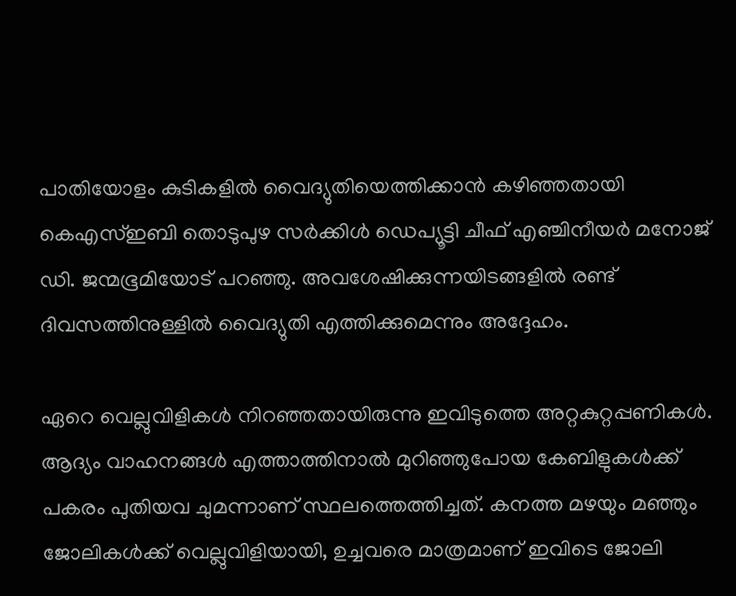പാതിയോളം കുടികളില്‍ വൈദ്യുതിയെത്തിക്കാന്‍ കഴിഞ്ഞതായി കെഎസ്ഇബി തൊടുപുഴ സര്‍ക്കിള്‍ ഡെപ്യൂട്ടി ചീഫ് എഞ്ചിനീയര്‍ മനോജ് ഡി. ജന്മഭൂമിയോട് പറഞ്ഞു. അവശേഷിക്കുന്നയിടങ്ങളില്‍ രണ്ട് ദിവസത്തിനുള്ളില്‍ വൈദ്യുതി എത്തിക്കുമെന്നും അദ്ദേഹം.

ഏറെ വെല്ലുവിളികള്‍ നിറഞ്ഞതായിരുന്നു ഇവിടുത്തെ അറ്റകുറ്റപ്പണികള്‍. ആദ്യം വാഹനങ്ങള്‍ എത്താത്തിനാല്‍ മുറിഞ്ഞുപോയ കേബിളുകള്‍ക്ക് പകരം പുതിയവ ചുമന്നാണ് സ്ഥലത്തെത്തിച്ചത്. കനത്ത മഴയും മഞ്ഞും ജോലികള്‍ക്ക് വെല്ലുവിളിയായി, ഉച്ചവരെ മാത്രമാണ് ഇവിടെ ജോലി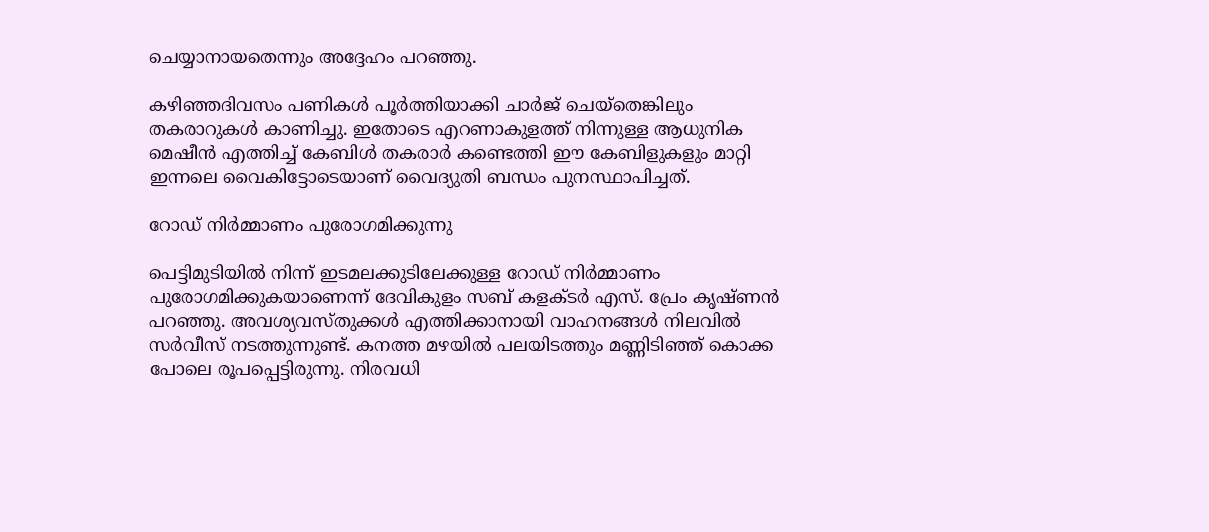ചെയ്യാനായതെന്നും അദ്ദേഹം പറഞ്ഞു.

കഴിഞ്ഞദിവസം പണികള്‍ പൂര്‍ത്തിയാക്കി ചാര്‍ജ് ചെയ്‌തെങ്കിലും തകരാറുകള്‍ കാണിച്ചു. ഇതോടെ എറണാകുളത്ത് നിന്നുള്ള ആധുനിക മെഷീന്‍ എത്തിച്ച് കേബിള്‍ തകരാര്‍ കണ്ടെത്തി ഈ കേബിളുകളും മാറ്റി ഇന്നലെ വൈകിട്ടോടെയാണ് വൈദ്യുതി ബന്ധം പുനസ്ഥാപിച്ചത്.

റോഡ് നിര്‍മ്മാണം പുരോഗമിക്കുന്നു

പെട്ടിമുടിയില്‍ നിന്ന് ഇടമലക്കുടിലേക്കുള്ള റോഡ് നിര്‍മ്മാണം പുരോഗമിക്കുകയാണെന്ന് ദേവികുളം സബ് കളക്ടര്‍ എസ്. പ്രേം കൃഷ്ണന്‍ പറഞ്ഞു. അവശ്യവസ്തുക്കള്‍ എത്തിക്കാനായി വാഹനങ്ങള്‍ നിലവില്‍ സര്‍വീസ് നടത്തുന്നുണ്ട്. കനത്ത മഴയില്‍ പലയിടത്തും മണ്ണിടിഞ്ഞ് കൊക്ക പോലെ രൂപപ്പെട്ടിരുന്നു. നിരവധി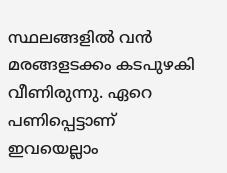സ്ഥലങ്ങളില്‍ വന്‍ മരങ്ങളടക്കം കടപുഴകി വീണിരുന്നു. ഏറെ പണിപ്പെട്ടാണ് ഇവയെല്ലാം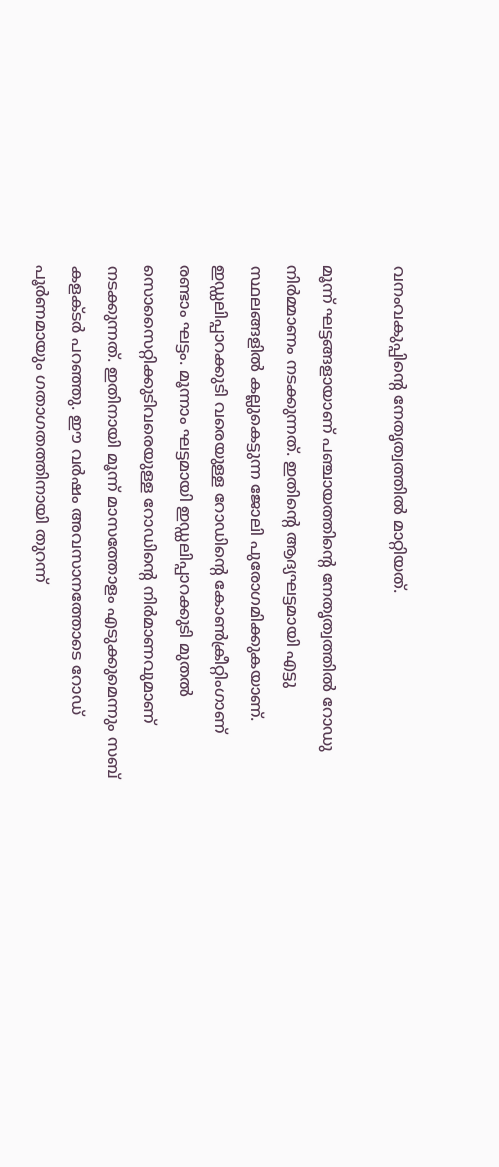വനംവകുപ്പിന്റെ നേതൃത്വത്തില്‍ മാറ്റിയത്.

മൂന്ന് ഘട്ടങ്ങളായാണ് പഞ്ചായത്തിന്റെ നേതൃത്വത്തില്‍ റോഡു നിര്‍മ്മാണം നടക്കുന്നത്. ഇതിന്റെ ആദ്യഘട്ടമായി എട്ടു സ്ഥലങ്ങളില്‍ കല്ലുകെട്ടുന്ന ജോലി പുരോഗമിക്കുകയാണ്. ഇഡ്ഡലിപ്പാറക്കുടി വരെയുള്ള റോഡിന്റെ കോണ്‍ക്രീറ്റിംഗാണ് രണ്ടാം ഘട്ടം. മൂന്നാം ഘട്ടമായി ഇഡ്ഡലിപ്പാറക്കുടി മുതല്‍ സൊസൈറ്റിക്കുടിവരെയുള്ള റോഡിന്റെ നിര്‍മാണവുമാണ് നടക്കുന്നത്. ഇതിനായി മൂന്ന് മാസത്തോളം എടുക്കുമെന്നും സബ് കളക്ടര്‍ പറഞ്ഞു. ഈ വര്‍ഷം അവസാനത്തോടെ റോഡ് പൂര്‍ണമായും ഗതാഗതത്തിനായി തുറന്ന്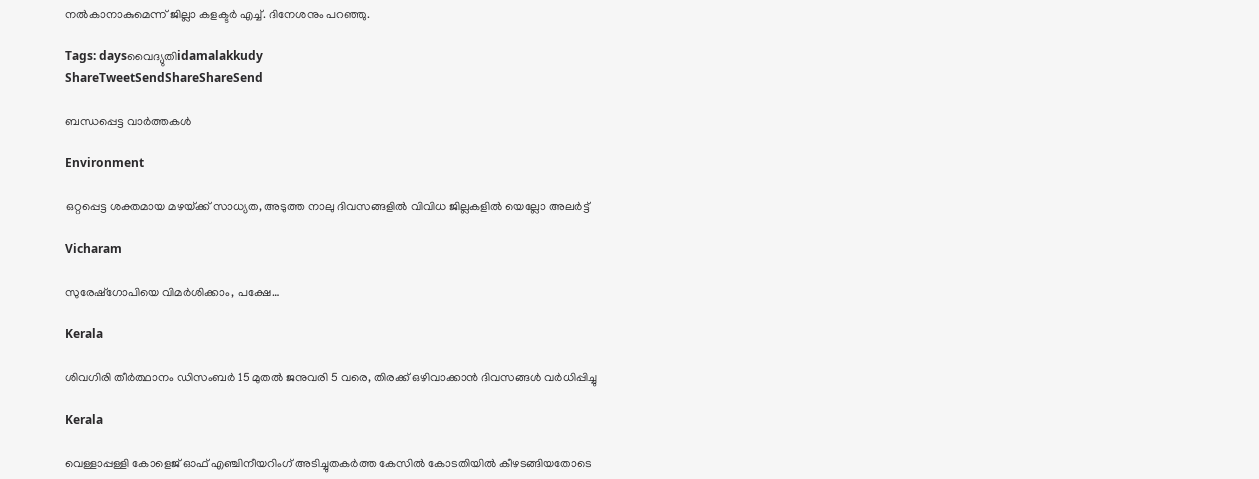നല്‍കാനാകുമെന്ന് ജില്ലാ കളക്ടര്‍ എച്ച്. ദിനേശനും പറഞ്ഞു.

Tags: daysവൈദ്യുതിidamalakkudy
ShareTweetSendShareShareSend

ബന്ധപ്പെട്ട വാര്‍ത്തകള്‍

Environment

ഒറ്റപ്പെട്ട ശക്തമായ മഴയ്‌ക്ക് സാധ്യത, അടുത്ത നാലു ദിവസങ്ങളില്‍ വിവിധ ജില്ലകളില്‍ യെല്ലോ അലര്‍ട്ട്

Vicharam

സുരേഷ്‌ഗോപിയെ വിമര്‍ശിക്കാം, പക്ഷേ…

Kerala

ശിവഗിരി തീര്‍ത്ഥാനം ഡിസംബര്‍ 15 മുതല്‍ ജനുവരി 5 വരെ, തിരക്ക് ഒഴിവാക്കാന്‍ ദിവസങ്ങള്‍ വര്‍ധിപ്പിച്ചു

Kerala

വെള്ളാപ്പള്ളി കോളെജ് ഓഫ് എഞ്ചിനീയറിംഗ് അടിച്ചുതകര്‍ത്ത കേസില്‍ കോടതിയില്‍ കീഴടങ്ങിയതോടെ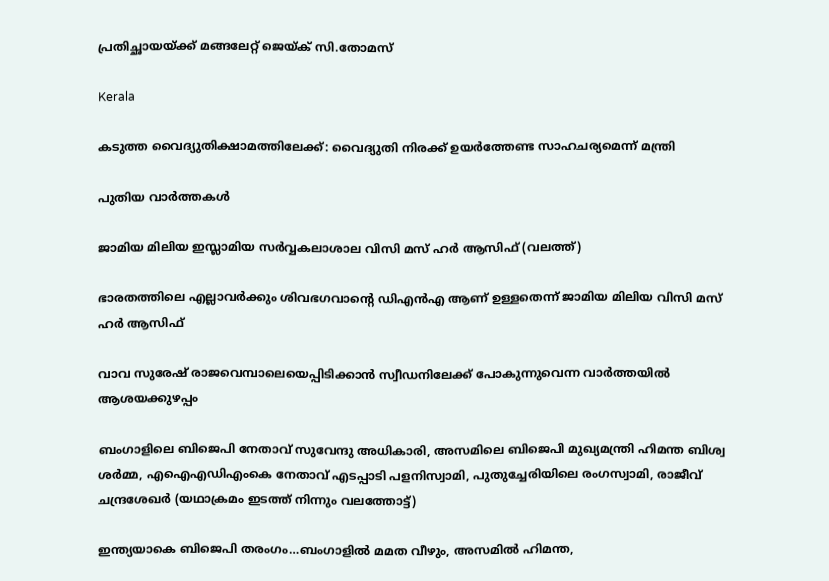പ്രതിച്ഛായയ്‌ക്ക് മങ്ങലേറ്റ് ജെയ്‌ക് സി.തോമസ്

Kerala

കടുത്ത വൈദ്യുതിക്ഷാമത്തിലേക്ക്: വൈദ്യുതി നിരക്ക് ഉയര്‍ത്തേണ്ട സാഹചര്യമെന്ന് മന്ത്രി

പുതിയ വാര്‍ത്തകള്‍

ജാമിയ മിലിയ ഇസ്ലാമിയ സര്‍വ്വകലാശാല വിസി മസ് ഹര്‍ ആസിഫ് (വലത്ത്)

ഭാരതത്തിലെ എല്ലാവര്‍ക്കും ശിവഭഗവാന്റെ ഡിഎന്‍എ ആണ് ഉള്ളതെന്ന് ജാമിയ മിലിയ വിസി മസ് ഹര്‍ ആസിഫ്

വാവ സുരേഷ് രാജവെമ്പാലെയെപ്പിടിക്കാന്‍ സ്വീഡനിലേക്ക് പോകുന്നുവെന്ന വാര്‍ത്തയില്‍ ആശയക്കുഴപ്പം

ബംഗാളിലെ ബിജെപി നേതാവ് സുവേന്ദു അധികാരി, അസമിലെ ബിജെപി മുഖ്യമന്ത്രി ഹിമന്ത ബിശ്വ ശര്‍മ്മ, എഐഎഡിഎംകെ നേതാവ് എടപ്പാടി പളനിസ്വാമി, പുതുച്ചേരിയിലെ രംഗസ്വാമി, രാജീവ് ചന്ദ്രശേഖര്‍ (യഥാക്രമം ഇടത്ത് നിന്നും വലത്തോട്ട്)

ഇന്ത്യയാകെ ബിജെപി തരംഗം…ബംഗാളില്‍ മമത വീഴും, അസമില്‍ ഹിമന്ത,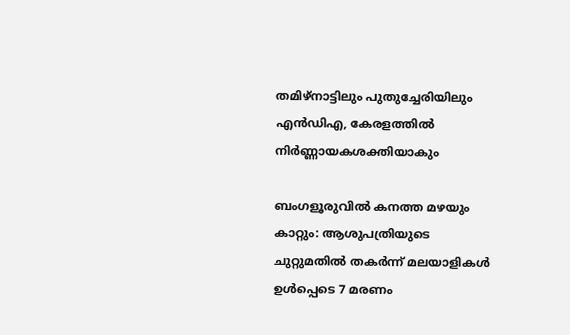തമിഴ്നാട്ടിലും പുതുച്ചേരിയിലും എന്‍ഡിഎ, കേരളത്തില്‍ നിര്‍ണ്ണായകശക്തിയാകും

ബംഗളൂരുവില്‍ കനത്ത മഴയും കാറ്റും: ആശുപത്രിയുടെ ചുറ്റുമതില്‍ തകര്‍ന്ന് മലയാളികള്‍ ഉള്‍പ്പെടെ 7 മരണം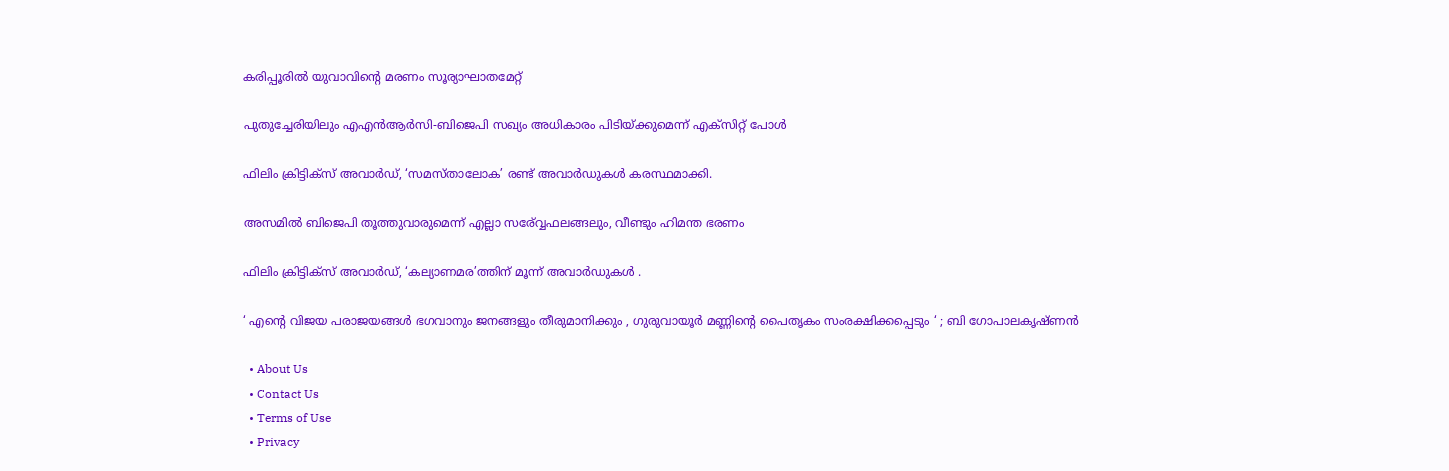കരിപ്പൂരില്‍ യുവാവിന്റെ മരണം സൂര്യാഘാതമേറ്റ്

പുതുച്ചേരിയിലും എഎന്‍ആര്‍സി-ബിജെപി സഖ്യം അധികാരം പിടിയ്‌ക്കുമെന്ന് എക്സിറ്റ് പോള്‍

ഫിലിം ക്രിട്ടിക്സ് അവാർഡ്, ‘സമസ്താലോക’ രണ്ട് അവാർഡുകൾ കരസ്ഥമാക്കി.

അസമില്‍ ബിജെപി തൂത്തുവാരുമെന്ന് എല്ലാ സര‍്വ്വേഫലങ്ങലും, വീണ്ടും ഹിമന്ത ഭരണം

ഫിലിം ക്രിട്ടിക്സ് അവാർഡ്, ‘കല്യാണമര’ത്തിന് മൂന്ന് അവാർഡുകൾ .

‘ എന്റെ വിജയ പരാജയങ്ങൾ ഭഗവാനും ജനങ്ങളും തീരുമാനിക്കും , ഗുരുവായൂർ മണ്ണിന്റെ പൈതൃകം സംരക്ഷിക്കപ്പെടും ‘ ; ബി ഗോപാലകൃഷ്ണൻ

  • About Us
  • Contact Us
  • Terms of Use
  • Privacy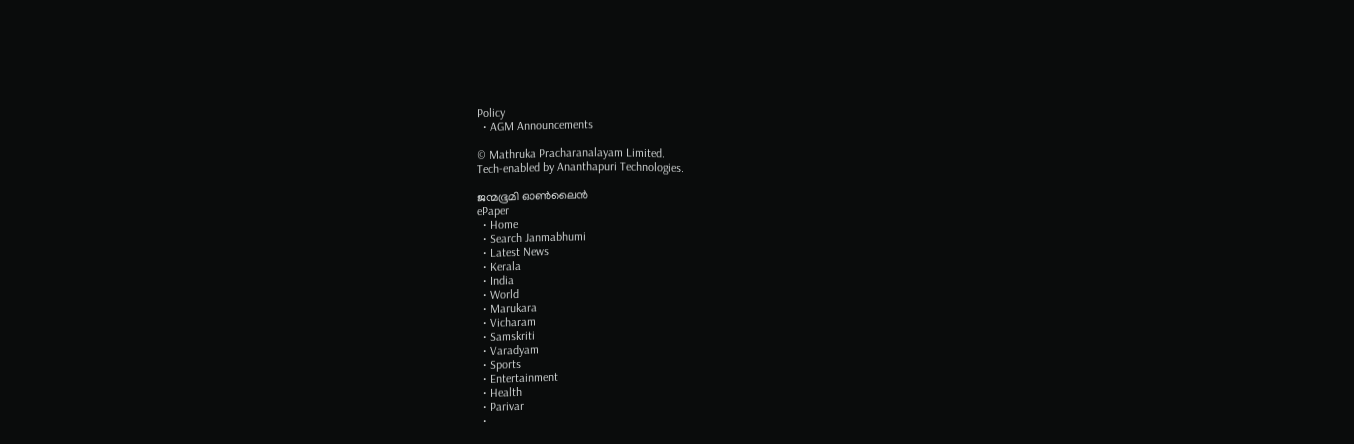Policy
  • AGM Announcements

© Mathruka Pracharanalayam Limited.
Tech-enabled by Ananthapuri Technologies.

ജന്മഭൂമി ഓണ്‍ലൈന്‍
ePaper
  • Home
  • Search Janmabhumi
  • Latest News
  • Kerala
  • India
  • World
  • Marukara
  • Vicharam
  • Samskriti
  • Varadyam
  • Sports
  • Entertainment
  • Health
  • Parivar
  •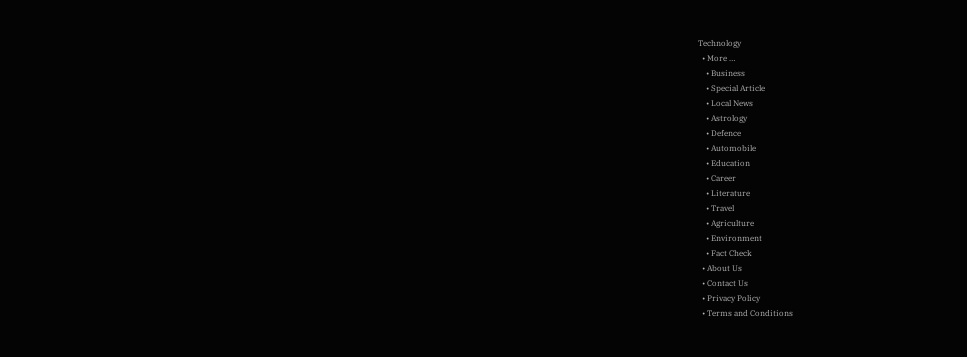Technology
  • More …
    • Business
    • Special Article
    • Local News
    • Astrology
    • Defence
    • Automobile
    • Education
    • Career
    • Literature
    • Travel
    • Agriculture
    • Environment
    • Fact Check
  • About Us
  • Contact Us
  • Privacy Policy
  • Terms and Conditions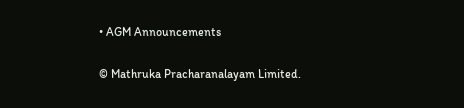• AGM Announcements

© Mathruka Pracharanalayam Limited.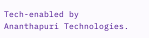Tech-enabled by Ananthapuri Technologies.